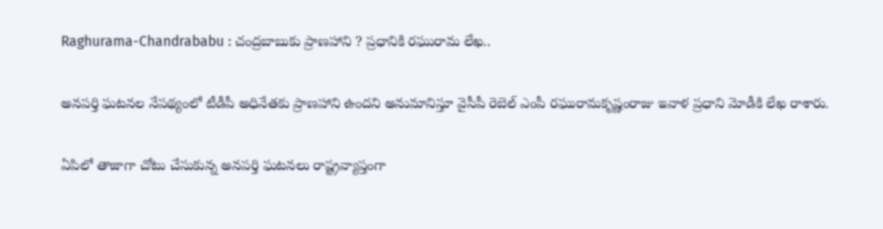Raghurama-Chandrababu : చంద్రబాబుకు ప్రాణహాని ? ప్రధానికి రఘురామ లేఖ..

అనపర్తి ఘటనల నేపథ్యంలో టీడీపీ అధినేతకు ప్రాణహాని ఉందని అనుమానిస్తూ వైసీపీ రెబెల్ ఎంపీ రఘురామకృష్ణంరాజు ఇవాళ ప్రధాని మోడీకి లేఖ రాశారు.

ఏపిలో తాజాగా చోటు చేసుకున్న అనపర్తి ఘటనలు రాష్ట్రవ్యాప్తంగా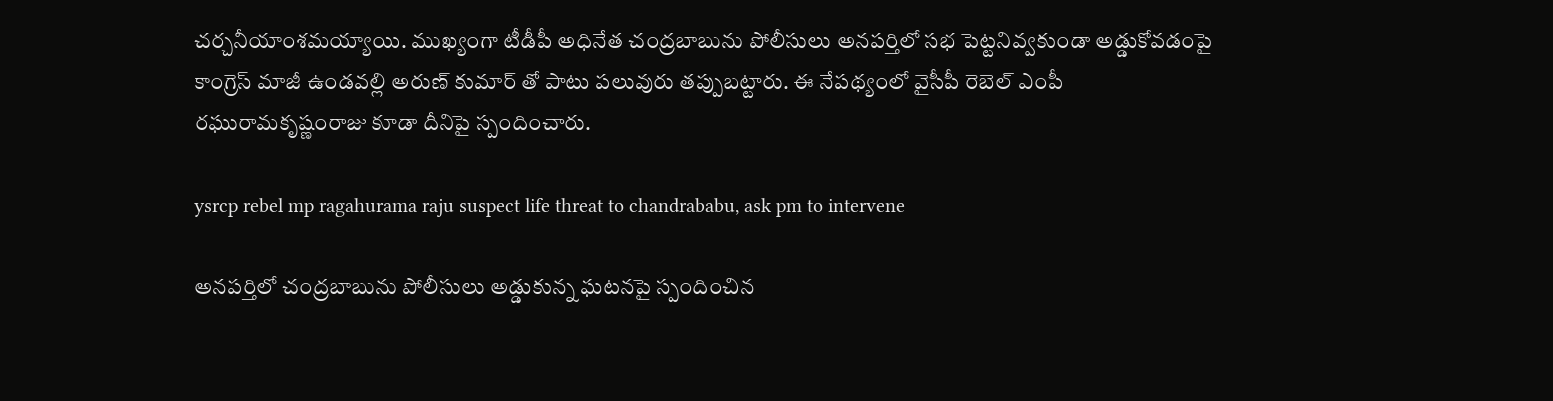చర్చనీయాంశమయ్యాయి. ముఖ్యంగా టీడీపీ అధినేత చంద్రబాబును పోలీసులు అనపర్తిలో సభ పెట్టనివ్వకుండా అడ్డుకోవడంపై కాంగ్రెస్ మాజీ ఉండవల్లి అరుణ్ కుమార్ తో పాటు పలువురు తప్పుబట్టారు. ఈ నేపథ్యంలో వైసీపీ రెబెల్ ఎంపీ రఘురామకృష్ణంరాజు కూడా దీనిపై స్పందించారు.

ysrcp rebel mp ragahurama raju suspect life threat to chandrababu, ask pm to intervene

అనపర్తిలో చంద్రబాబును పోలీసులు అడ్డుకున్న ఘటనపై స్పందించిన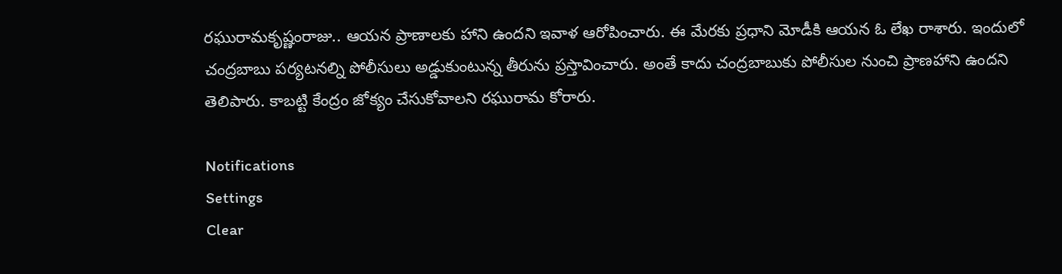రఘురామకృష్ణంరాజు.. ఆయన ప్రాణాలకు హాని ఉందని ఇవాళ ఆరోపించారు. ఈ మేరకు ప్రధాని మోడీకి ఆయన ఓ లేఖ రాశారు. ఇందులో చంద్రబాబు పర్యటనల్ని పోలీసులు అడ్డుకుంటున్న తీరును ప్రస్తావించారు. అంతే కాదు చంద్రబాబుకు పోలీసుల నుంచి ప్రాణహాని ఉందని తెలిపారు. కాబట్టి కేంద్రం జోక్యం చేసుకోవాలని రఘురామ కోరారు.

Notifications
Settings
Clear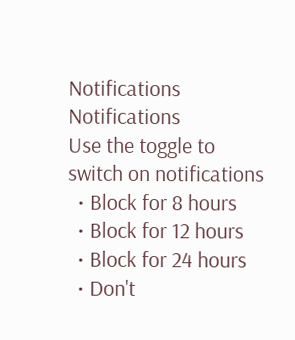Notifications
Notifications
Use the toggle to switch on notifications
  • Block for 8 hours
  • Block for 12 hours
  • Block for 24 hours
  • Don't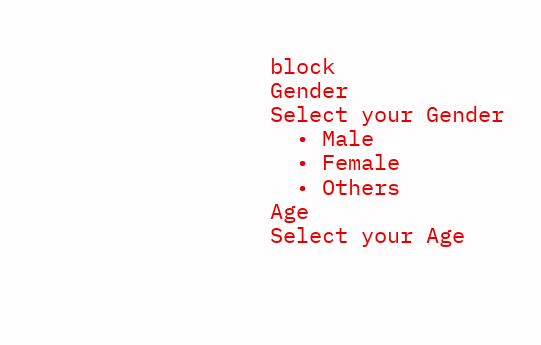block
Gender
Select your Gender
  • Male
  • Female
  • Others
Age
Select your Age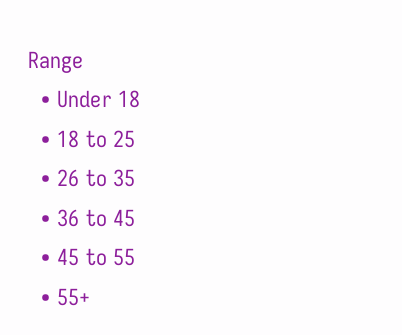Range
  • Under 18
  • 18 to 25
  • 26 to 35
  • 36 to 45
  • 45 to 55
  • 55+